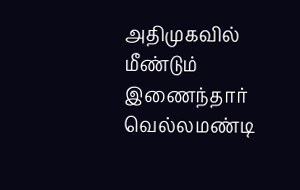அதிமுகவில் மீண்டும் இணைந்தார் வெல்லமண்டி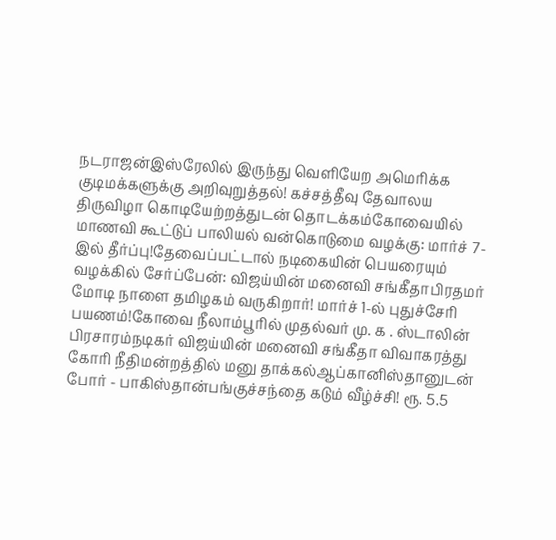நடராஜன்இஸ்ரேலில் இருந்து வெளியேற அமெரிக்க குடிமக்களுக்கு அறிவுறுத்தல்! கச்சத்தீவு தேவாலய திருவிழா கொடியேற்றத்துடன் தொடக்கம்கோவையில் மாணவி கூட்டுப் பாலியல் வன்கொடுமை வழக்கு: மார்ச் 7-இல் தீர்ப்பு!தேவைப்பட்டால் நடிகையின் பெயரையும் வழக்கில் சேர்ப்பேன்: விஜய்யின் மனைவி சங்கீதாபிரதமர் மோடி நாளை தமிழகம் வருகிறார்! மார்ச் 1-ல் புதுச்சேரி பயணம்!கோவை நீலாம்பூரில் முதல்வர் மு. க . ஸ்டாலின் பிரசாரம்நடிகர் விஜய்யின் மனைவி சங்கீதா விவாகரத்து கோரி நீதிமன்றத்தில் மனு தாக்கல்ஆப்கானிஸ்தானுடன் போர் - பாகிஸ்தான்பங்குச்சந்தை கடும் வீழ்ச்சி! ரூ. 5.5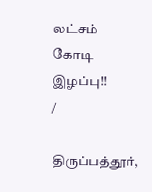லட்சம் கோடி இழப்பு!!
/

திருப்பத்தூர்,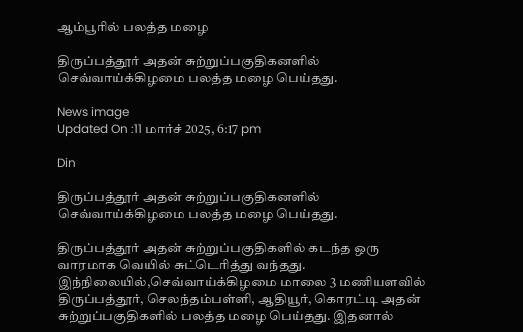ஆம்பூரில் பலத்த மழை

திருப்பத்தூர் அதன் சுற்றுப்பகுதிகனளில் செவ்வாய்க்கிழமை பலத்த மழை பெய்தது.

News image
Updated On :11 மார்ச் 2025, 6:17 pm

Din

திருப்பத்தூர் அதன் சுற்றுப்பகுதிகனளில் செவ்வாய்க்கிழமை பலத்த மழை பெய்தது.

திருப்பத்தூர் அதன் சுற்றுப்பகுதிகளில் கடந்த ஒரு வாரமாக வெயில் சுட்டெரித்து வந்தது. இந்நிலையில்,செவ்வாய்க்கிழமை மாலை 3 மணியளவில் திருப்பத்தூர், செலந்தம்பள்ளி, ஆதியூர், கொரட்டி அதன் சுற்றுப்பகுதிகளில் பலத்த மழை பெய்தது. இதனால்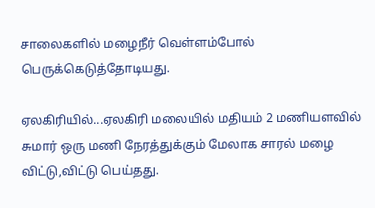சாலைகளில் மழைநீர் வெள்ளம்போல் பெருக்கெடுத்தோடியது.

ஏலகிரியில்...ஏலகிரி மலையில் மதியம் 2 மணியளவில் சுமார் ஒரு மணி நேரத்துக்கும் மேலாக சாரல் மழை விட்டு,விட்டு பெய்தது.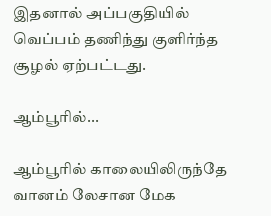இதனால் அப்பகுதியில் வெப்பம் தணிந்து குளிர்ந்த சூழல் ஏற்பட்டது.

ஆம்பூரில்...

ஆம்பூரில் காலையிலிருந்தே வானம் லேசான மேக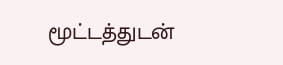மூட்டத்துடன்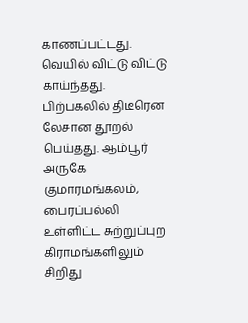காணப்பட்டது. வெயில் விட்டு விட்டு காய்ந்தது. பிற்பகலில் திடீரென லேசான தூறல் பெய்தது. ஆம்பூர் அருகே குமாரமங்கலம், பைரப்பல்லி உள்ளிட்ட சுற்றுப்புற கிராமங்களிலும் சிறிது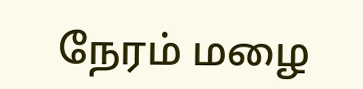நேரம் மழை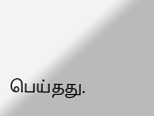பெய்தது.